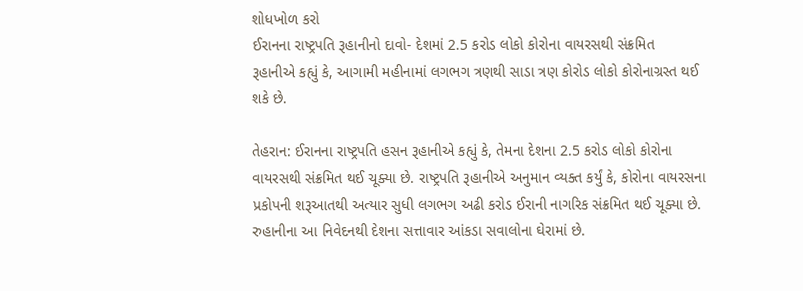શોધખોળ કરો
ઈરાનના રાષ્ટ્રપતિ રૂહાનીનો દાવો- દેશમાં 2.5 કરોડ લોકો કોરોના વાયરસથી સંક્રમિત
રૂહાનીએ કહ્યું કે, આગામી મહીનામાં લગભગ ત્રણથી સાડા ત્રણ કોરોડ લોકો કોરોનાગ્રસ્ત થઈ શકે છે.

તેહરાન: ઈરાનના રાષ્ટ્રપતિ હસન રૂહાનીએ કહ્યું કે, તેમના દેશના 2.5 કરોડ લોકો કોરોના વાયરસથી સંક્રમિત થઈ ચૂક્યા છે. રાષ્ટ્રપતિ રૂહાનીએ અનુમાન વ્યક્ત કર્યું કે, કોરોના વાયરસના પ્રકોપની શરૂઆતથી અત્યાર સુધી લગભગ અઢી કરોડ ઈરાની નાગરિક સંક્રમિત થઈ ચૂક્યા છે. રુહાનીના આ નિવેદનથી દેશના સત્તાવાર આંકડા સવાલોના ઘેરામાં છે.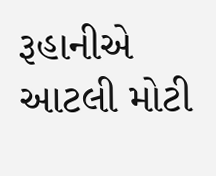રૂહાનીએ આટલી મોટી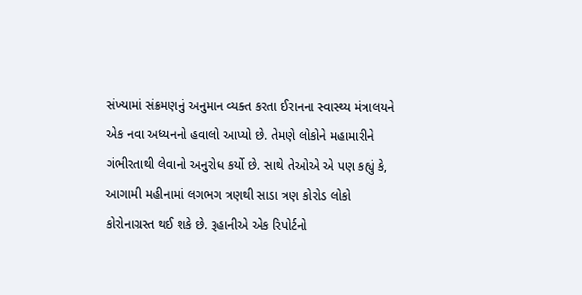સંખ્યામાં સંક્રમણનું અનુમાન વ્યક્ત કરતા ઈરાનના સ્વાસ્થ્ય મંત્રાલયને એક નવા અધ્યનનો હવાલો આપ્યો છે. તેમણે લોકોને મહામારીને ગંભીરતાથી લેવાનો અનુરોધ કર્યો છે. સાથે તેઓએ એ પણ કહ્યું કે, આગામી મહીનામાં લગભગ ત્રણથી સાડા ત્રણ કોરોડ લોકો કોરોનાગ્રસ્ત થઈ શકે છે. રૂહાનીએ એક રિપોર્ટનો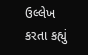ઉલ્લેખ કરતા કહ્યું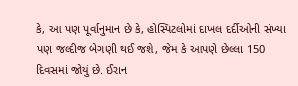કે, આ પણ પૂર્વાનુમાન છે કે, હોસ્પિટલોમાં દાખલ દર્દીઓની સંખ્યા પણ જલ્દીજ બેગણી થઈ જશે, જેમ કે આપણે છેલ્લા 150 દિવસમાં જોયું છે. ઈરાન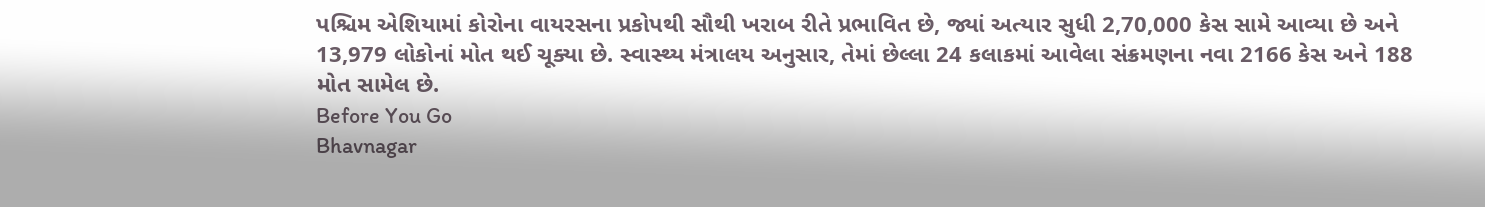પશ્ચિમ એશિયામાં કોરોના વાયરસના પ્રકોપથી સૌથી ખરાબ રીતે પ્રભાવિત છે, જ્યાં અત્યાર સુધી 2,70,000 કેસ સામે આવ્યા છે અને 13,979 લોકોનાં મોત થઈ ચૂક્યા છે. સ્વાસ્થ્ય મંત્રાલય અનુસાર, તેમાં છેલ્લા 24 કલાકમાં આવેલા સંક્રમણના નવા 2166 કેસ અને 188 મોત સામેલ છે.
Before You Go
Bhavnagar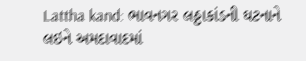Lattha kand: ભાવનગર લઠ્ઠાકાંડની ઘટનાને લઇને અમદાવાદમાં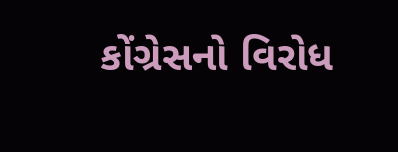કોંગ્રેસનો વિરોધ